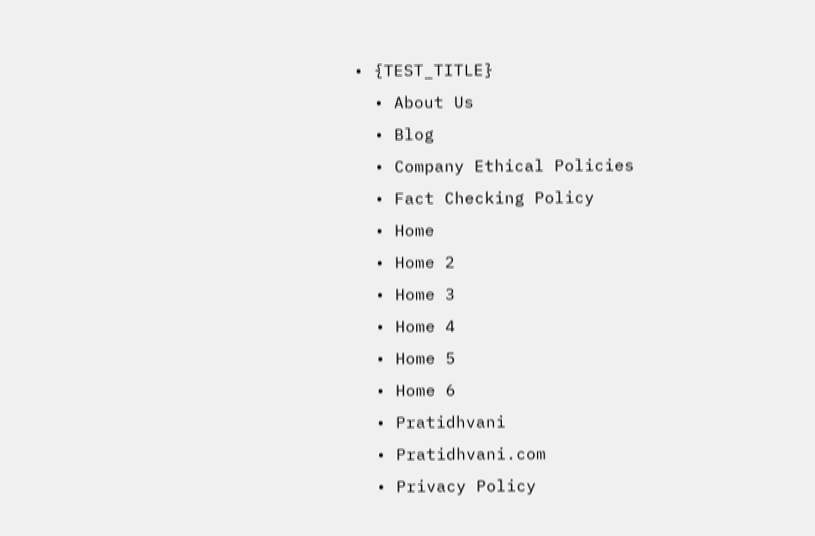• {TEST_TITLE}
  • About Us
  • Blog
  • Company Ethical Policies
  • Fact Checking Policy
  • Home
  • Home 2
  • Home 3
  • Home 4
  • Home 5
  • Home 6
  • Pratidhvani
  • Pratidhvani.com
  • Privacy Policy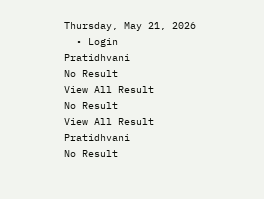Thursday, May 21, 2026
  • Login
Pratidhvani
No Result
View All Result
No Result
View All Result
Pratidhvani
No Result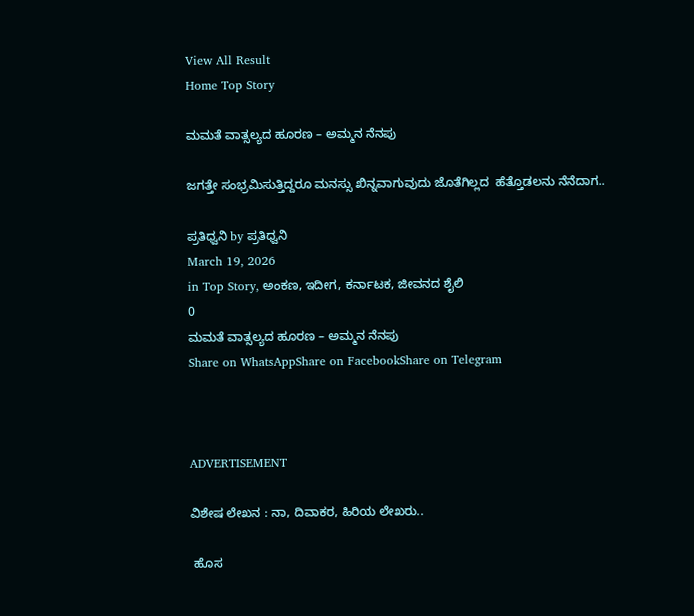View All Result
Home Top Story

ಮಮತೆ ವಾತ್ಸಲ್ಯದ ಹೂರಣ – ಅಮ್ಮನ ನೆನಪು

ಜಗತ್ತೇ ಸಂಭ್ರಮಿಸುತ್ತಿದ್ದರೂ ಮನಸ್ಸು ಖಿನ್ನವಾಗುವುದು ಜೊತೆಗಿಲ್ಲದ  ಹೆತ್ತೊಡಲನು ನೆನೆದಾಗ..

ಪ್ರತಿಧ್ವನಿ by ಪ್ರತಿಧ್ವನಿ
March 19, 2026
in Top Story, ಅಂಕಣ, ಇದೀಗ, ಕರ್ನಾಟಕ, ಜೀವನದ ಶೈಲಿ
0
ಮಮತೆ ವಾತ್ಸಲ್ಯದ ಹೂರಣ – ಅಮ್ಮನ ನೆನಪು
Share on WhatsAppShare on FacebookShare on Telegram



ADVERTISEMENT

ವಿಶೇಷ ಲೇಖನ : ನಾ, ದಿವಾಕರ, ಹಿರಿಯ ಲೇಖರು..

 ಹೊಸ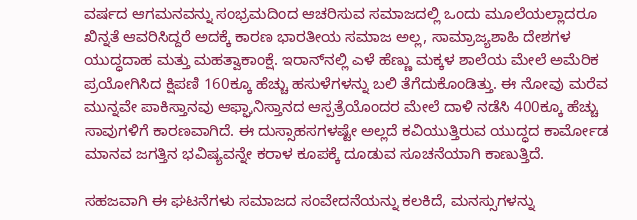ವರ್ಷದ ಆಗಮನವನ್ನು ಸಂಭ್ರಮದಿಂದ ಆಚರಿಸುವ ಸಮಾಜದಲ್ಲಿ ಒಂದು ಮೂಲೆಯಲ್ಲಾದರೂ ಖಿನ್ನತೆ ಆವರಿಸಿದ್ದರೆ ಅದಕ್ಕೆ ಕಾರಣ ಭಾರತೀಯ ಸಮಾಜ ಅಲ್ಲ, ಸಾಮ್ರಾಜ್ಯಶಾಹಿ ದೇಶಗಳ ಯುದ್ಧದಾಹ ಮತ್ತು‌ ಮಹತ್ವಾಕಾಂಕ್ಷೆ. ಇರಾನ್‌ನಲ್ಲಿ ಎಳೆ ಹೆಣ್ಣು ಮಕ್ಕಳ ಶಾಲೆಯ ಮೇಲೆ ಅಮೆರಿಕ ಪ್ರಯೋಗಿಸಿದ ಕ್ಷಿಪಣಿ 160ಕ್ಕೂ ಹೆಚ್ಚು ಹಸುಳೆಗಳನ್ನು ಬಲಿ ತೆಗೆದುಕೊಂಡಿತ್ತು. ಈ ನೋವು ಮರೆವ ಮುನ್ನವೇ ಪಾಕಿಸ್ತಾನವು ಆಫ್ಘಾನಿಸ್ತಾನದ ಆಸ್ಪತ್ರೆಯೊಂದರ ಮೇಲೆ ದಾಳಿ ನಡೆಸಿ 400ಕ್ಕೂ ಹೆಚ್ಚು ಸಾವುಗಳಿಗೆ ಕಾರಣವಾಗಿದೆ. ಈ ದುಸ್ಸಾಹಸಗಳಷ್ಟೇ ಅಲ್ಲದೆ ಕವಿಯುತ್ತಿರುವ ಯುದ್ಧದ ಕಾರ್ಮೋಡ ಮಾನವ ಜಗತ್ತಿನ ಭವಿಷ್ಯವನ್ನೇ ಕರಾಳ ಕೂಪಕ್ಕೆ ದೂಡುವ ಸೂಚನೆಯಾಗಿ ಕಾಣುತ್ತಿದೆ.

ಸಹಜವಾಗಿ ಈ ಘಟನೆಗಳು ಸಮಾಜದ ಸಂವೇದನೆಯನ್ನು ಕಲಕಿದೆ, ಮನಸ್ಸುಗಳನ್ನು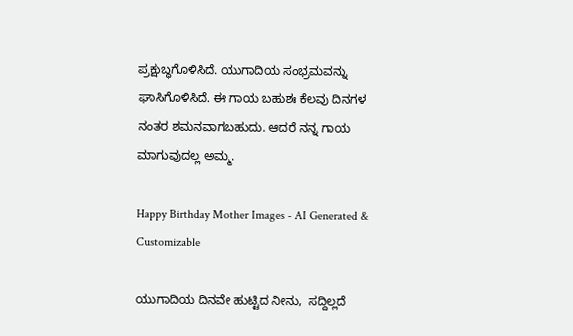ಪ್ರಕ್ಷುಬ್ಧಗೊಳಿಸಿದೆ. ಯುಗಾದಿಯ ಸಂಭ್ರಮವನ್ನು ಘಾಸಿಗೊಳಿಸಿದೆ. ಈ ಗಾಯ ಬಹುಶಃ ಕೆಲವು ದಿನಗಳ ನಂತರ ಶಮನವಾಗಬಹುದು. ಆದರೆ ನನ್ನ ಗಾಯ ಮಾಗುವುದಲ್ಲ ಅಮ್ಮ.

Happy Birthday Mother Images - AI Generated & Customizable

ಯುಗಾದಿಯ ದಿನವೇ ಹುಟ್ಟಿದ ನೀನು,  ಸದ್ದಿಲ್ಲದೆ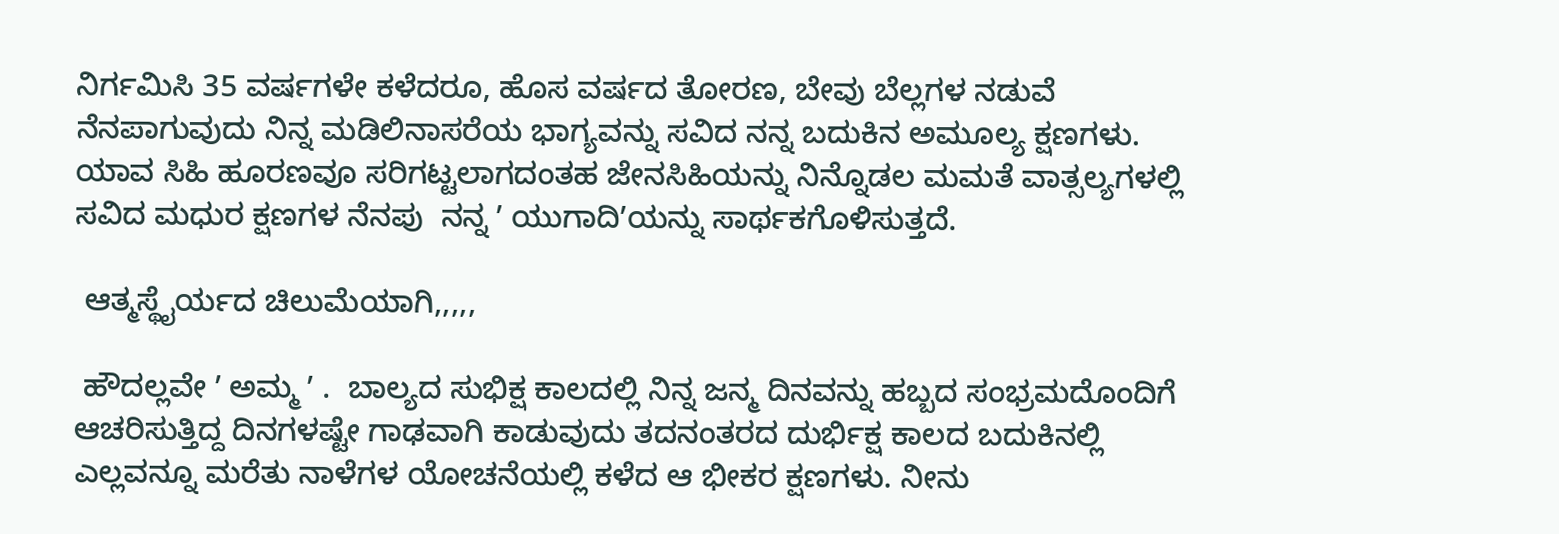ನಿರ್ಗಮಿಸಿ 35 ವರ್ಷಗಳೇ ಕಳೆದರೂ, ಹೊಸ ವರ್ಷದ ತೋರಣ, ಬೇವು ಬೆಲ್ಲಗಳ ನಡುವೆ ನೆನಪಾಗುವುದು ನಿನ್ನ ಮಡಿಲಿನಾಸರೆಯ ಭಾಗ್ಯವನ್ನು ಸವಿದ ನನ್ನ ಬದುಕಿನ ಅಮೂಲ್ಯ ಕ್ಷಣಗಳು. ಯಾವ ಸಿಹಿ ಹೂರಣವೂ ಸರಿಗಟ್ಟಲಾಗದಂತಹ ಜೇನಸಿಹಿಯನ್ನು ನಿನ್ನೊಡಲ ಮಮತೆ ವಾತ್ಸಲ್ಯಗಳಲ್ಲಿ ಸವಿದ ಮಧುರ ಕ್ಷಣಗಳ ನೆನಪು  ನನ್ನ ʼ ಯುಗಾದಿʼಯನ್ನು ಸಾರ್ಥಕಗೊಳಿಸುತ್ತದೆ.

 ಆತ್ಮಸ್ಥೈರ್ಯದ ಚಿಲುಮೆಯಾಗಿ,,,,,

 ಹೌದಲ್ಲವೇ ʼ ಅಮ್ಮ ʼ .  ಬಾಲ್ಯದ ಸುಭಿಕ್ಷ ಕಾಲದಲ್ಲಿ ನಿನ್ನ ಜನ್ಮ ದಿನವನ್ನು ಹಬ್ಬದ ಸಂಭ್ರಮದೊಂದಿಗೆ ಆಚರಿಸುತ್ತಿದ್ದ ದಿನಗಳಷ್ಟೇ ಗಾಢವಾಗಿ ಕಾಡುವುದು ತದನಂತರದ ದುರ್ಭಿಕ್ಷ ಕಾಲದ ಬದುಕಿನಲ್ಲಿ ಎಲ್ಲವನ್ನೂ ಮರೆತು ನಾಳೆಗಳ ಯೋಚನೆಯಲ್ಲಿ ಕಳೆದ ಆ ಭೀಕರ ಕ್ಷಣಗಳು. ನೀನು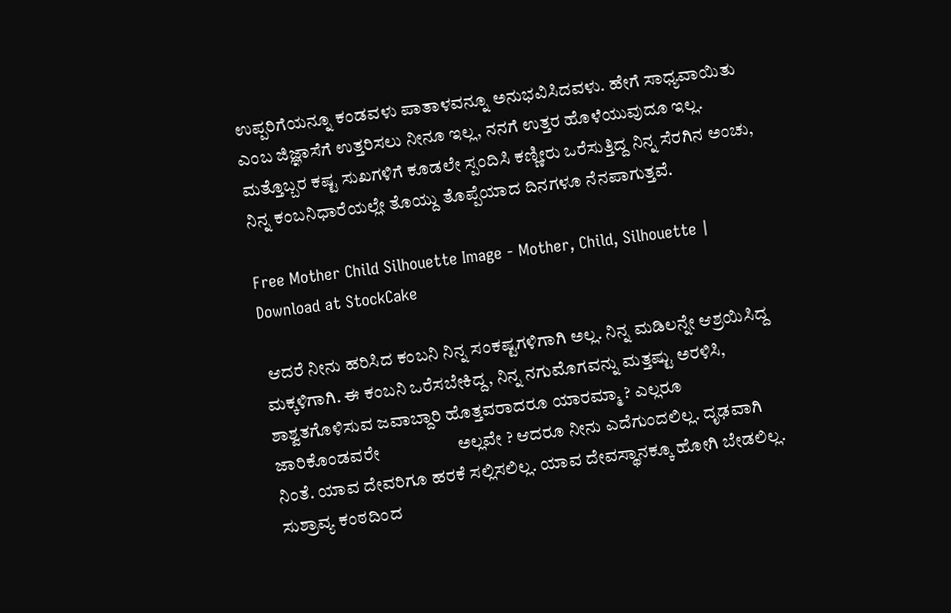ಉಪ್ಪರಿಗೆಯನ್ನೂ ಕಂಡವಳು ಪಾತಾಳವನ್ನೂ ಅನುಭವಿಸಿದವಳು. ಹೇಗೆ ಸಾಧ್ಯವಾಯಿತು ಎಂಬ ಜಿಜ್ಞಾಸೆಗೆ ಉತ್ತರಿಸಲು ನೀನೂ ಇಲ್ಲ, ನನಗೆ ಉತ್ತರ ಹೊಳೆಯುವುದೂ ಇಲ್ಲ. ಮತ್ತೊಬ್ಬರ ಕಷ್ಟ ಸುಖಗಳಿಗೆ ಕೂಡಲೇ ಸ್ಪಂದಿಸಿ ಕಣ್ಣೀರು ಒರೆಸುತ್ತಿದ್ದ ನಿನ್ನ ಸೆರಗಿನ ಅಂಚು, ನಿನ್ನ ಕಂಬನಿಧಾರೆಯಲ್ಲೇ ತೊಯ್ದು ತೊಪ್ಪೆಯಾದ ದಿನಗಳೂ ನೆನಪಾಗುತ್ತವೆ.

Free Mother Child Silhouette Image - Mother, Child, Silhouette | Download at StockCake

 ಆದರೆ ನೀನು ಹರಿಸಿದ ಕಂಬನಿ ನಿನ್ನ ಸಂಕಷ್ಟಗಳಿಗಾಗಿ ಅಲ್ಲ. ನಿನ್ನ ಮಡಿಲನ್ನೇ ಆಶ್ರಯಿಸಿದ್ದ ಮಕ್ಕಳಿಗಾಗಿ. ಈ ಕಂಬನಿ ಒರೆಸಬೇಕಿದ್ದ, ನಿನ್ನ ನಗುಮೊಗವನ್ನು ಮತ್ತಷ್ಟು ಅರಳಿಸಿ, ಶಾಶ್ವತಗೊಳಿಸುವ ಜವಾಬ್ದಾರಿ ಹೊತ್ತವರಾದರೂ ಯಾರಮ್ಮಾ ? ಎಲ್ಲರೂ ಜಾರಿಕೊಂಡವರೇ                   ಅಲ್ಲವೇ ? ಆದರೂ ನೀನು ಎದೆಗುಂದಲಿಲ್ಲ. ದೃಢವಾಗಿ ನಿಂತೆ. ಯಾವ ದೇವರಿಗೂ ಹರಕೆ ಸಲ್ಲಿಸಲಿಲ್ಲ. ಯಾವ ದೇವಸ್ಥಾನಕ್ಕೂ ಹೋಗಿ ಬೇಡಲಿಲ್ಲ. ಸುಶ್ರಾವ್ಯ ಕಂಠದಿಂದ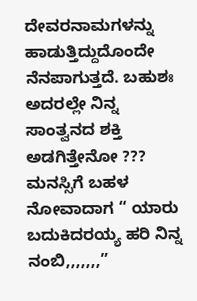ದೇವರನಾಮಗಳನ್ನು ಹಾಡುತ್ತಿದ್ದುದೊಂದೇ ನೆನಪಾಗುತ್ತದೆ. ಬಹುಶಃ ಅದರಲ್ಲೇ ನಿನ್ನ ಸಾಂತ್ವನದ ಶಕ್ತಿ ಅಡಗಿತ್ತೇನೋ ??? ಮನಸ್ಸಿಗೆ ಬಹಳ ನೋವಾದಾಗ “ ಯಾರು ಬದುಕಿದರಯ್ಯ ಹರಿ ನಿನ್ನ ನಂಬಿ,,,,,,,”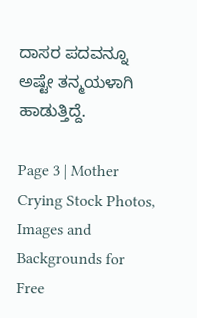ದಾಸರ ಪದವನ್ನೂ ಅಷ್ಟೇ ತನ್ಮಯಳಾಗಿ ಹಾಡುತ್ತಿದ್ದೆ.

Page 3 | Mother Crying Stock Photos, Images and Backgrounds for Free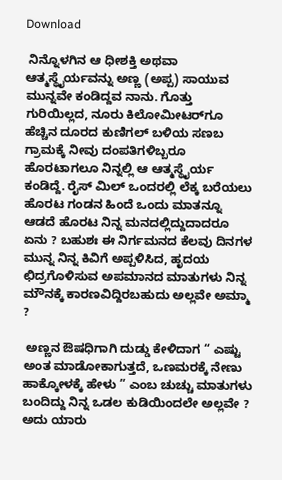Download

 ನಿನ್ನೊಳಗಿನ ಆ ಧೀಶಕ್ತಿ ಅಥವಾ ಆತ್ಮಸ್ಥೈರ್ಯವನ್ನು ಅಣ್ಣ (ಅಪ್ಪ) ಸಾಯುವ ಮುನ್ನವೇ ಕಂಡಿದ್ದವ ನಾನು. ಗೊತ್ತು ಗುರಿಯಿಲ್ಲದ, ನೂರು ಕಿಲೋಮೀಟರ್‌ಗೂ ಹೆಚ್ಚಿನ ದೂರದ ಕುಣಿಗಲ್‌ ಬಳಿಯ ಸಣಬ ಗ್ರಾಮಕ್ಕೆ ನೀವು ದಂಪತಿಗಳಿಬ್ಬರೂ ಹೊರಟಾಗಲೂ ನಿನ್ನಲ್ಲಿ ಆ ಆತ್ಮಸ್ಥೈರ್ಯ ಕಂಡಿದ್ದೆ. ರೈಸ್‌ ಮಿಲ್‌ ಒಂದರಲ್ಲಿ ಲೆಕ್ಕ ಬರೆಯಲು ಹೊರಟ ಗಂಡನ ಹಿಂದೆ ಒಂದು ಮಾತನ್ನೂ ಆಡದೆ ಹೊರಟ ನಿನ್ನ ಮನದಲ್ಲಿದ್ದುದಾದರೂ ಏನು ? ಬಹುಶಃ ಈ ನಿರ್ಗಮನದ ಕೆಲವು ದಿನಗಳ ಮುನ್ನ ನಿನ್ನ ಕಿವಿಗೆ ಅಪ್ಪಳಿಸಿದ, ಹೃದಯ ಛಿದ್ರಗೊಳಿಸುವ ಅಪಮಾನದ ಮಾತುಗಳು ನಿನ್ನ ಮೌನಕ್ಕೆ ಕಾರಣವಿದ್ದಿರಬಹುದು ಅಲ್ಲವೇ ಅಮ್ಮಾ ?

 ಅಣ್ಣನ ಔಷಧಿಗಾಗಿ ದುಡ್ಡು ಕೇಳಿದಾಗ “ ಎಷ್ಟು ಅಂತ ಮಾಡೋಕಾಗುತ್ತದೆ, ಒಣಮರಕ್ಕೆ ನೇಣು ಹಾಕ್ಕೋಳಕ್ಕೆ ಹೇಳು ” ಎಂಬ ಚುಚ್ಚು ಮಾತುಗಳು ಬಂದಿದ್ದು ನಿನ್ನ ಒಡಲ ಕುಡಿಯಿಂದಲೇ ಅಲ್ಲವೇ ? ಅದು ಯಾರು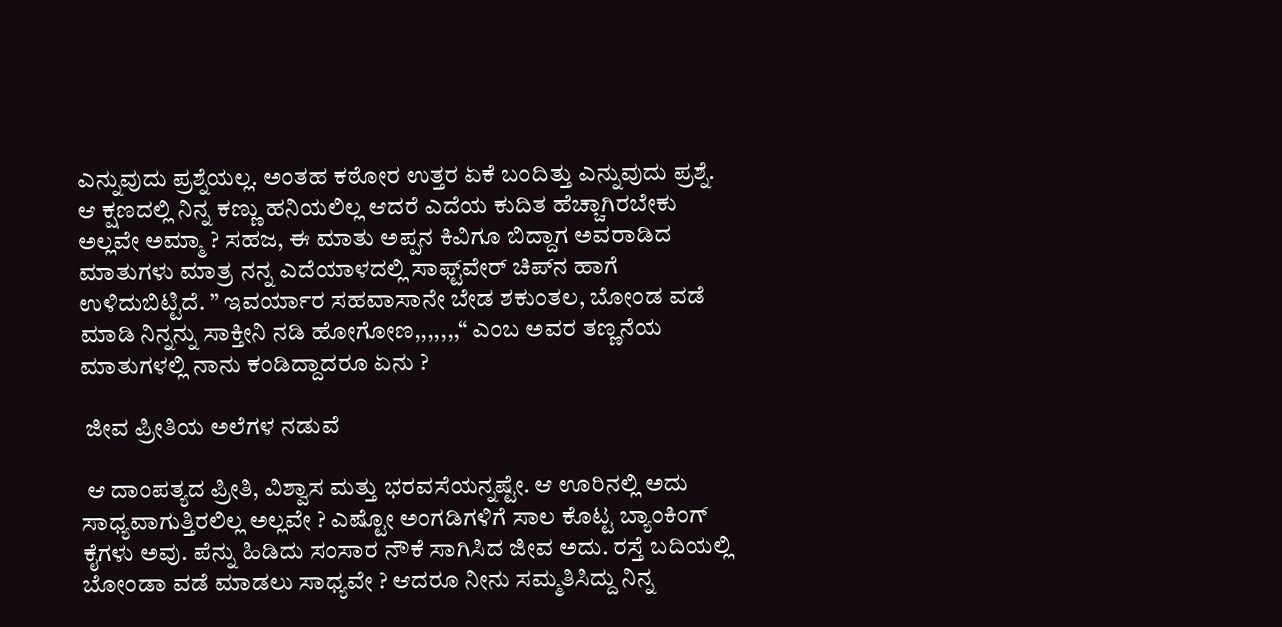ಎನ್ನುವುದು ಪ್ರಶ್ನೆಯಲ್ಲ. ಅಂತಹ ಕಠೋರ ಉತ್ತರ ಏಕೆ ಬಂದಿತ್ತು ಎನ್ನುವುದು ಪ್ರಶ್ನೆ. ಆ ಕ್ಷಣದಲ್ಲಿ ನಿನ್ನ ಕಣ್ಣು ಹನಿಯಲಿಲ್ಲ ಆದರೆ ಎದೆಯ ಕುದಿತ ಹೆಚ್ಚಾಗಿರಬೇಕು ಅಲ್ಲವೇ ಅಮ್ಮಾ ? ಸಹಜ, ಈ ಮಾತು ಅಪ್ಪನ ಕಿವಿಗೂ ಬಿದ್ದಾಗ ಅವರಾಡಿದ ಮಾತುಗಳು ಮಾತ್ರ ನನ್ನ ಎದೆಯಾಳದಲ್ಲಿ ಸಾಫ್ಟ್‌ವೇರ್‌ ಚಿಪ್‌ನ ಹಾಗೆ ಉಳಿದುಬಿಟ್ಟಿದೆ. ” ಇವರ್ಯಾರ ಸಹವಾಸಾನೇ ಬೇಡ ಶಕುಂತಲ, ಬೋಂಡ ವಡೆ ಮಾಡಿ ನಿನ್ನನ್ನು ಸಾಕ್ತೀನಿ ನಡಿ ಹೋಗೋಣ,,,,,,,“ ಎಂಬ ಅವರ ತಣ್ಣನೆಯ ಮಾತುಗಳಲ್ಲಿ ನಾನು ಕಂಡಿದ್ದಾದರೂ ಏನು ?

 ಜೀವ ಪ್ರೀತಿಯ ಅಲೆಗಳ ನಡುವೆ

 ಆ ದಾಂಪತ್ಯದ ಪ್ರೀತಿ, ವಿಶ್ವಾಸ ಮತ್ತು ಭರವಸೆಯನ್ನಷ್ಟೇ. ಆ ಊರಿನಲ್ಲಿ ಅದು ಸಾಧ್ಯವಾಗುತ್ತಿರಲಿಲ್ಲ ಅಲ್ಲವೇ ? ಎಷ್ಟೋ ಅಂಗಡಿಗಳಿಗೆ ಸಾಲ ಕೊಟ್ಟ ಬ್ಯಾಂಕಿಂಗ್‌ ಕೈಗಳು ಅವು. ಪೆನ್ನು ಹಿಡಿದು ಸಂಸಾರ ನೌಕೆ ಸಾಗಿಸಿದ ಜೀವ ಅದು. ರಸ್ತೆ ಬದಿಯಲ್ಲಿ ಬೋಂಡಾ ವಡೆ ಮಾಡಲು ಸಾಧ್ಯವೇ ? ಆದರೂ ನೀನು ಸಮ್ಮತಿಸಿದ್ದು ನಿನ್ನ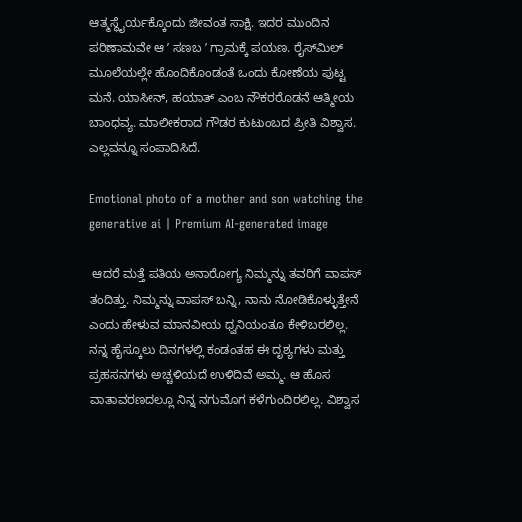ಆತ್ಮಸ್ಥೈರ್ಯಕ್ಕೊಂದು ಜೀವಂತ ಸಾಕ್ಷಿ. ಇದರ ಮುಂದಿನ ಪರಿಣಾಮವೇ ಆ ʼ ಸಣಬ ʼ ಗ್ರಾಮಕ್ಕೆ ಪಯಣ. ರೈಸ್‌ಮಿಲ್‌ ಮೂಲೆಯಲ್ಲೇ ಹೊಂದಿಕೊಂಡಂತೆ ಒಂದು ಕೋಣೆಯ ಪುಟ್ಟ ಮನೆ. ಯಾಸೀನ್‌, ಹಯಾತ್‌ ಎಂಬ ನೌಕರರೊಡನೆ ಆತ್ಮೀಯ ಬಾಂಧವ್ಯ. ಮಾಲೀಕರಾದ ಗೌಡರ ಕುಟುಂಬದ ಪ್ರೀತಿ ವಿಶ್ವಾಸ. ಎಲ್ಲವನ್ನೂ ಸಂಪಾದಿಸಿದೆ.

Emotional photo of a mother and son watching the generative ai | Premium AI-generated image

 ಆದರೆ ಮತ್ತೆ ಪತಿಯ ಅನಾರೋಗ್ಯ ನಿಮ್ಮನ್ನು ತವರಿಗೆ ವಾಪಸ್‌ ತಂದಿತ್ತು. ನಿಮ್ಮನ್ನು ವಾಪಸ್‌ ಬನ್ನಿ, ನಾನು ನೋಡಿಕೊಳ್ಳುತ್ತೇನೆ ಎಂದು ಹೇಳುವ ಮಾನವೀಯ ಧ್ವನಿಯಂತೂ ಕೇಳಿಬರಲಿಲ್ಲ. ನನ್ನ ಹೈಸ್ಕೂಲು ದಿನಗಳಲ್ಲಿ ಕಂಡಂತಹ ಈ ದೃಶ್ಯಗಳು ಮತ್ತು ಪ್ರಹಸನಗಳು ಅಚ್ಚಳಿಯದೆ ಉಳಿದಿವೆ ಅಮ್ಮ. ಆ ಹೊಸ ವಾತಾವರಣದಲ್ಲೂ ನಿನ್ನ ನಗುಮೊಗ ಕಳೆಗುಂದಿರಲಿಲ್ಲ. ವಿಶ್ವಾಸ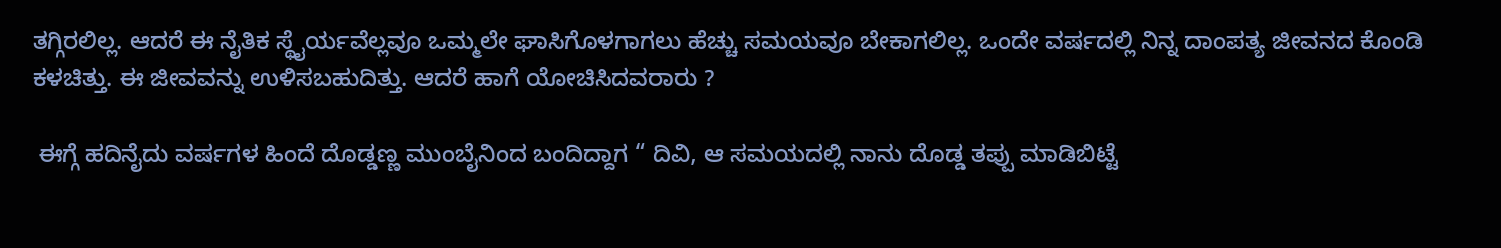ತಗ್ಗಿರಲಿಲ್ಲ. ಆದರೆ ಈ ನೈತಿಕ ಸ್ಥೈರ್ಯವೆಲ್ಲವೂ ಒಮ್ಮಲೇ ಘಾಸಿಗೊಳಗಾಗಲು ಹೆಚ್ಚು ಸಮಯವೂ ಬೇಕಾಗಲಿಲ್ಲ. ಒಂದೇ ವರ್ಷದಲ್ಲಿ ನಿನ್ನ ದಾಂಪತ್ಯ ಜೀವನದ ಕೊಂಡಿ ಕಳಚಿತ್ತು. ಈ ಜೀವವನ್ನು ಉಳಿಸಬಹುದಿತ್ತು. ಆದರೆ ಹಾಗೆ ಯೋಚಿಸಿದವರಾರು ?

 ಈಗ್ಗೆ ಹದಿನೈದು ವರ್ಷಗಳ ಹಿಂದೆ ದೊಡ್ಡಣ್ಣ ಮುಂಬೈನಿಂದ ಬಂದಿದ್ದಾಗ “ ದಿವಿ, ಆ ಸಮಯದಲ್ಲಿ ನಾನು ದೊಡ್ಡ ತಪ್ಪು ಮಾಡಿಬಿಟ್ಟೆ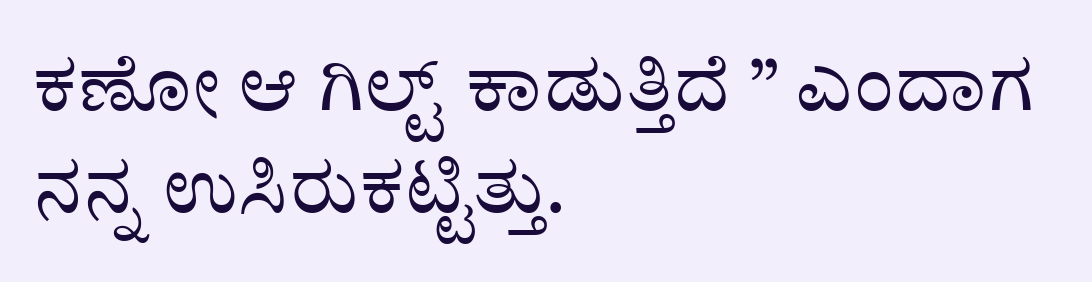ಕಣೋ ಆ ಗಿಲ್ಟ್‌ ಕಾಡುತ್ತಿದೆ ” ಎಂದಾಗ ನನ್ನ ಉಸಿರುಕಟ್ಟಿತ್ತು.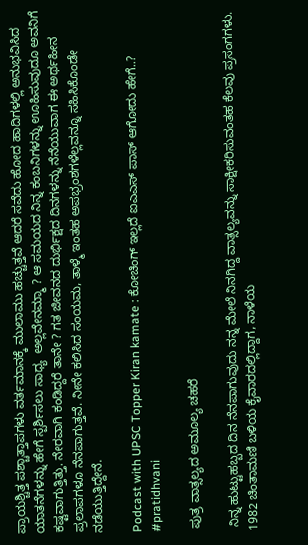ಪ್ರಾಯಶ್ಚಿತ್ತ ಪಶ್ಚಾತ್ತಾಪಗಳು ವರ್ತಮಾನಕ್ಕೆ ಮುಲಾಮು ಹಚ್ಚುತ್ತವೆ ಆದರೆ ಸವೆದು ಹೋದ ಹಾದಿಗಳಲ್ಲಿ ಅನುಭವಿಸಿದ ಯಾತನೆಗಳನ್ನು ಹೇಗೆ ಸ್ಪರ್ಶಿಸಲು ಸಾಧ್ಯ  ಅಲ್ಲವೇನಮ್ಮಾ ? ಆ ಸಮಯದ ನಿನ್ನ ಕಂಬನಿಗಳನ್ನು ಊಹಿಸುವುದೂ ಅವನಿಗೆ ಕಷ್ಟವಾಗುತ್ತಿತ್ತು. ನೇರವಾಗಿ ಕಂಡಿದ್ದರೆ ತಾನೇ ? ಗತ ಜೀವನದ ದುರ್ಭಿಕ್ಷದ ದಿನಗಳನ್ನು ನೆನೆಯುವಾಗ ಈ ಅರ್ಥಹೀನ ಪ್ರಲಾಪಗಳೂ ನೆನಪಾಗುತ್ತವೆ. ನೀನೇ ಕಲಿಸಿದ ಸಂಯಮ, ತಾಳ್ಮೆ ಇಂತಹ ಅಪಭ್ರಂಶಗಳೆಲ್ಲವನ್ನೂ ಸಹಿಸಿಕೊಂಡೇ ನಡೆಯುತ್ತಿದ್ದೇನೆ.

Podcast with UPSC Topper Kiran kamate : ಕೋಚಿಂಗ್ ಇಲ್ಲದೆ ಐಎಎಸ್ ಪಾಸ್ ಆಗೋದು ಹೇಗೆ..? #pratidhvani

 ಪುತ್ರ ವಾತ್ಸಲ್ಯದ ಅಮೂಲ್ಯ ಚಹರೆ

 ನಿನ್ನ ಹುಟ್ಟುಹಬ್ಬದ ದಿನ ನೆನಪಾಗುವುದು ನನ್ನ ಮೇಲೆ ನಿನಗಿದ್ದ ವಾತ್ಸಲ್ಯವನ್ನು ಸಾಕ್ಷೀಕರಿಸುವಂತಹ ಕೆಲವು ಪ್ರಸಂಗಗಳು. 1982 ಚಿಂತಾಮಣಿ ಬಳಿಯ ಕೈವಾರದಲ್ಲಿದ್ದಾಗ, ನಾಳೆಯ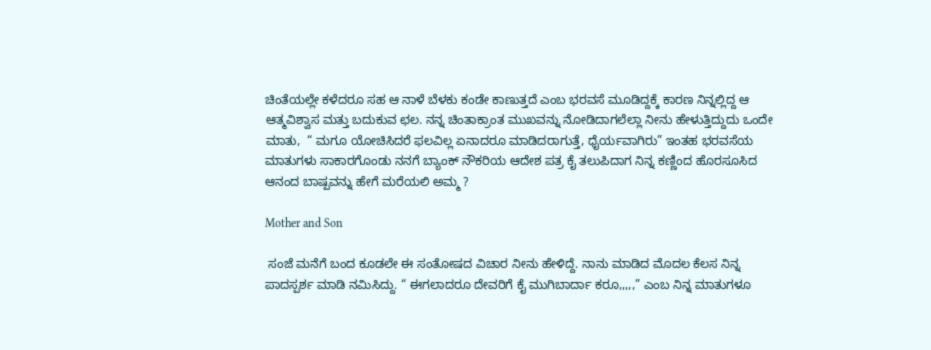ಚಿಂತೆಯಲ್ಲೇ ಕಳೆದರೂ ಸಹ ಆ ನಾಳೆ ಬೆಳಕು ಕಂಡೇ ಕಾಣುತ್ತದೆ ಎಂಬ ಭರವಸೆ ಮೂಡಿದ್ದಕ್ಕೆ ಕಾರಣ ನಿನ್ನಲ್ಲಿದ್ದ ಆ ಆತ್ಮವಿಶ್ವಾಸ ಮತ್ತು ಬದುಕುವ ಛಲ. ನನ್ನ ಚಿಂತಾಕ್ರಾಂತ ಮುಖವನ್ನು ನೋಡಿದಾಗಲೆಲ್ಲಾ ನೀನು ಹೇಳುತ್ತಿದ್ದುದು ಒಂದೇ ಮಾತು,  “ ಮಗೂ ಯೋಚಿಸಿದರೆ ಫಲವಿಲ್ಲ ಏನಾದರೂ ಮಾಡಿದರಾಗುತ್ತೆ, ಧೈರ್ಯವಾಗಿರು” ಇಂತಹ ಭರವಸೆಯ ಮಾತುಗಳು ಸಾಕಾರಗೊಂಡು ನನಗೆ ಬ್ಯಾಂಕ್‌ ನೌಕರಿಯ ಆದೇಶ ಪತ್ರ ಕೈ ತಲುಪಿದಾಗ ನಿನ್ನ ಕಣ್ಣಿಂದ ಹೊರಸೂಸಿದ ಆನಂದ ಬಾಷ್ಪವನ್ನು ಹೇಗೆ ಮರೆಯಲಿ ಅಮ್ಮ ?

Mother and Son

 ಸಂಜೆ ಮನೆಗೆ ಬಂದ ಕೂಡಲೇ ಈ ಸಂತೋಷದ ವಿಚಾರ ನೀನು ಹೇಳಿದ್ದೆ. ನಾನು ಮಾಡಿದ ಮೊದಲ ಕೆಲಸ ನಿನ್ನ ಪಾದಸ್ಪರ್ಶ ಮಾಡಿ ನಮಿಸಿದ್ದು. “ ಈಗಲಾದರೂ ದೇವರಿಗೆ ಕೈ ಮುಗಿಬಾರ್ದಾ ಕರೂ,,,,,” ಎಂಬ ನಿನ್ನ ಮಾತುಗಳೂ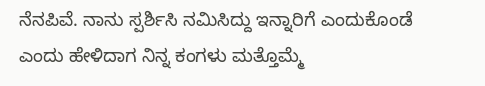ನೆನಪಿವೆ. ನಾನು ಸ್ಪರ್ಶಿಸಿ ನಮಿಸಿದ್ದು ಇನ್ನಾರಿಗೆ ಎಂದುಕೊಂಡೆ ಎಂದು ಹೇಳಿದಾಗ ನಿನ್ನ ಕಂಗಳು ಮತ್ತೊಮ್ಮೆ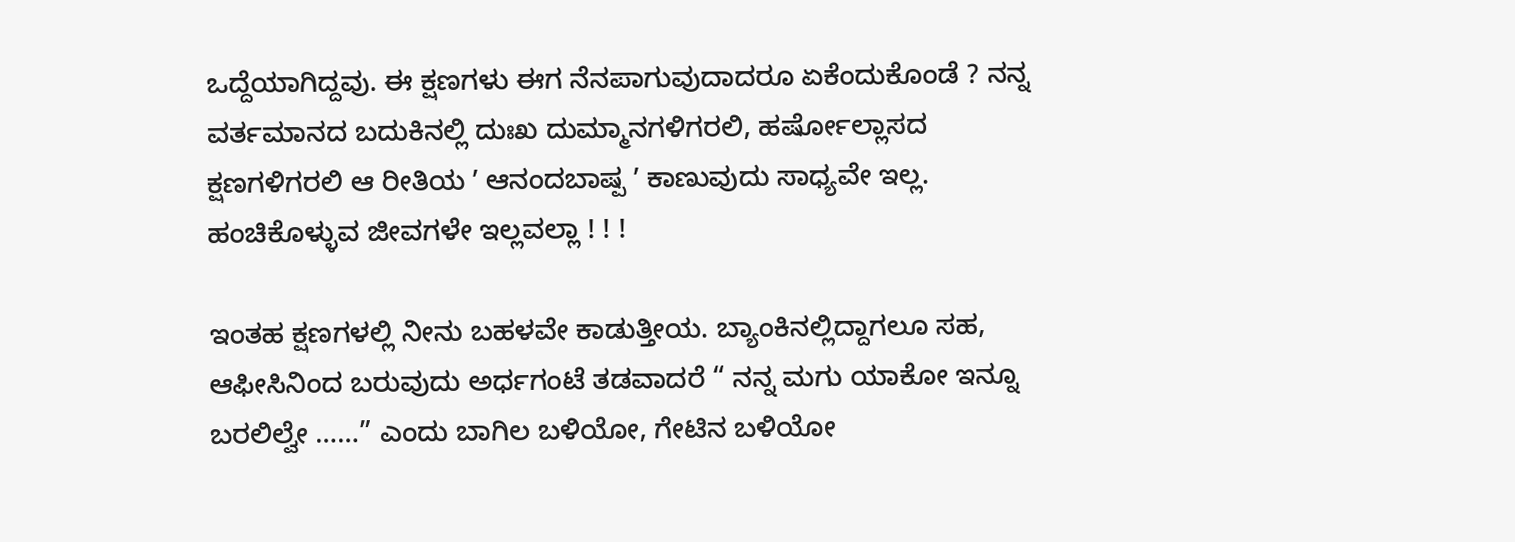ಒದ್ದೆಯಾಗಿದ್ದವು. ಈ ಕ್ಷಣಗಳು ಈಗ ನೆನಪಾಗುವುದಾದರೂ ಏಕೆಂದುಕೊಂಡೆ ? ನನ್ನ ವರ್ತಮಾನದ ಬದುಕಿನಲ್ಲಿ ದುಃಖ ದುಮ್ಮಾನಗಳಿಗರಲಿ, ಹರ್ಷೋಲ್ಲಾಸದ ಕ್ಷಣಗಳಿಗರಲಿ ಆ ರೀತಿಯ ʼ ಆನಂದಬಾಷ್ಪ ʼ ಕಾಣುವುದು ಸಾಧ್ಯವೇ ಇಲ್ಲ. ಹಂಚಿಕೊಳ್ಳುವ ಜೀವಗಳೇ ಇಲ್ಲವಲ್ಲಾ ! ! !

ಇಂತಹ ಕ್ಷಣಗಳಲ್ಲಿ ನೀನು ಬಹಳವೇ ಕಾಡುತ್ತೀಯ. ಬ್ಯಾಂಕಿನಲ್ಲಿದ್ದಾಗಲೂ ಸಹ, ಆಫೀಸಿನಿಂದ ಬರುವುದು ಅರ್ಧಗಂಟೆ ತಡವಾದರೆ “ ನನ್ನ ಮಗು ಯಾಕೋ ಇನ್ನೂ ಬರಲಿಲ್ವೇ ……” ಎಂದು ಬಾಗಿಲ ಬಳಿಯೋ, ಗೇಟಿನ ಬಳಿಯೋ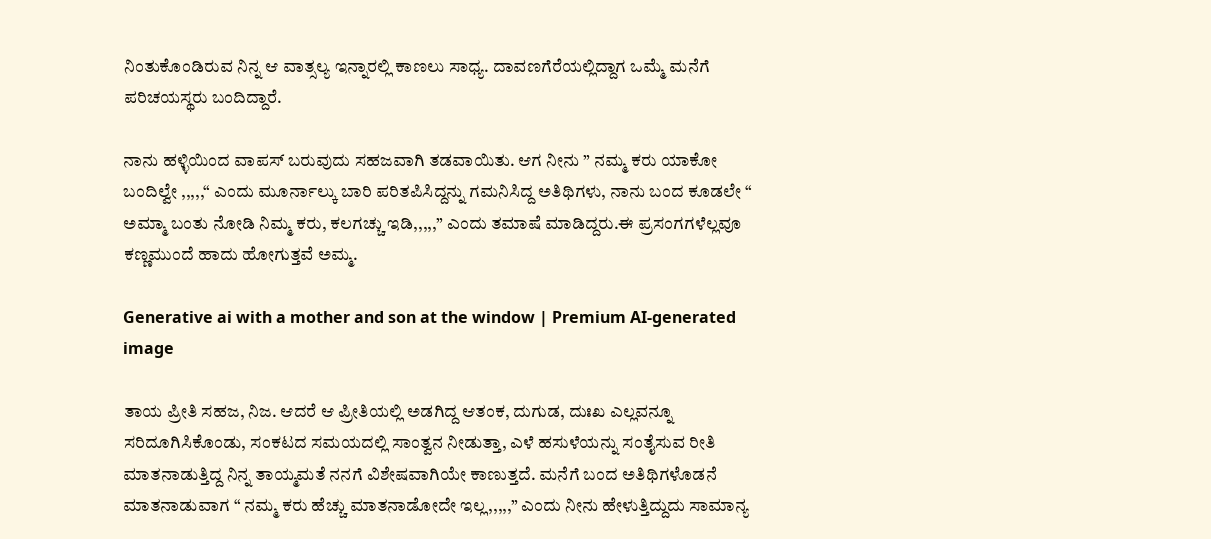ನಿಂತುಕೊಂಡಿರುವ ನಿನ್ನ ಆ ವಾತ್ಸಲ್ಯ ಇನ್ನಾರಲ್ಲಿ ಕಾಣಲು ಸಾಧ್ಯ. ದಾವಣಗೆರೆಯಲ್ಲಿದ್ದಾಗ ಒಮ್ಮೆ ಮನೆಗೆ ಪರಿಚಯಸ್ಥರು ಬಂದಿದ್ದಾರೆ.

ನಾನು ಹಳ್ಳಿಯಿಂದ ವಾಪಸ್‌ ಬರುವುದು ಸಹಜವಾಗಿ ತಡವಾಯಿತು. ಆಗ ನೀನು ” ನಮ್ಮ ಕರು ಯಾಕೋ ಬಂದಿಲ್ವೇ ,,,,,“ ಎಂದು ಮೂರ್ನಾಲ್ಕು ಬಾರಿ ಪರಿತಪಿಸಿದ್ದನ್ನು ಗಮನಿಸಿದ್ದ ಅತಿಥಿಗಳು, ನಾನು ಬಂದ ಕೂಡಲೇ “ ಅಮ್ಮಾ ಬಂತು ನೋಡಿ ನಿಮ್ಮ ಕರು, ಕಲಗಚ್ಚು ಇಡಿ,,,,,” ಎಂದು ತಮಾಷೆ ಮಾಡಿದ್ದರು.ಈ ಪ್ರಸಂಗಗಳೆಲ್ಲವೂ ಕಣ್ಣಮುಂದೆ ಹಾದು ಹೋಗುತ್ತವೆ ಅಮ್ಮ.

Generative ai with a mother and son at the window | Premium AI-generated image

ತಾಯ ಪ್ರೀತಿ ಸಹಜ, ನಿಜ. ಆದರೆ ಆ ಪ್ರೀತಿಯಲ್ಲಿ ಅಡಗಿದ್ದ ಆತಂಕ, ದುಗುಡ, ದುಃಖ ಎಲ್ಲವನ್ನೂ ಸರಿದೂಗಿಸಿಕೊಂಡು, ಸಂಕಟದ ಸಮಯದಲ್ಲಿ ಸಾಂತ್ವನ ನೀಡುತ್ತಾ, ಎಳೆ ಹಸುಳೆಯನ್ನು ಸಂತೈಸುವ ರೀತಿ ಮಾತನಾಡುತ್ತಿದ್ದ ನಿನ್ನ ತಾಯ್ಮಮತೆ ನನಗೆ ವಿಶೇಷವಾಗಿಯೇ ಕಾಣುತ್ತದೆ. ಮನೆಗೆ ಬಂದ ಅತಿಥಿಗಳೊಡನೆ ಮಾತನಾಡುವಾಗ “ ನಮ್ಮ ಕರು ಹೆಚ್ಚು ಮಾತನಾಡೋದೇ ಇಲ್ಲ,,,,,” ಎಂದು ನೀನು ಹೇಳುತ್ತಿದ್ದುದು ಸಾಮಾನ್ಯ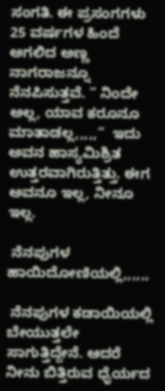ಸಂಗತಿ. ಈ ಪ್ರಸಂಗಗಳು 25 ವರ್ಷಗಳ ಹಿಂದೆ ಅಗಲಿದ ಅಣ್ಣ ನಾಗರಾಜನ್ನೂ ನೆನಪಿಸುತ್ತವೆ. “ ನಿಂದೇ ಅಲ್ಲ, ಯಾವ ಕರೂನೂ ಮಾತಾಡಲ್ಲ,,,,,”  ಇದು ಅವನ ಹಾಸ್ಯಮಿಶ್ರಿತ ಉತ್ತರವಾಗಿರುತ್ತಿತ್ತು. ಈಗ ಅವನೂ ಇಲ್ಲ, ನೀನೂ ಇಲ್ಲ.

 ನೆನಪುಗಳ ಹಾಯಿದೋಣಿಯಲ್ಲಿ,,,,,,

 ನೆನಪುಗಳ ಕಡಾಯಿಯಲ್ಲಿ ಬೇಯುತ್ತಲೇ ಸಾಗುತ್ತಿದ್ದೇನೆ. ಆದರೆ ನೀನು ಬಿತ್ತಿರುವ ಧೈರ್ಯದ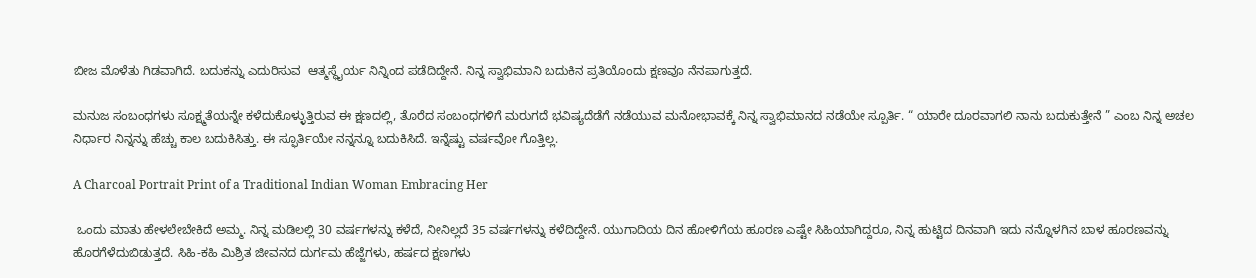ಬೀಜ ಮೊಳೆತು ಗಿಡವಾಗಿದೆ. ಬದುಕನ್ನು ಎದುರಿಸುವ  ಆತ್ಮಸ್ಥೈರ್ಯ ನಿನ್ನಿಂದ ಪಡೆದಿದ್ದೇನೆ. ನಿನ್ನ ಸ್ವಾಭಿಮಾನಿ ಬದುಕಿನ ಪ್ರತಿಯೊಂದು ಕ್ಷಣವೂ ನೆನಪಾಗುತ್ತದೆ.

ಮನುಜ ಸಂಬಂಧಗಳು ಸೂಕ್ಷ್ಮತೆಯನ್ನೇ ಕಳೆದುಕೊಳ್ಳುತ್ತಿರುವ ಈ ಕ್ಷಣದಲ್ಲಿ, ತೊರೆದ ಸಂಬಂಧಗಳಿಗೆ ಮರುಗದೆ ಭವಿಷ್ಯದೆಡೆಗೆ ನಡೆಯುವ ಮನೋಭಾವಕ್ಕೆ ನಿನ್ನ ಸ್ವಾಭಿಮಾನದ ನಡೆಯೇ ಸ್ಪೂರ್ತಿ. “ ಯಾರೇ ದೂರವಾಗಲಿ ನಾನು ಬದುಕುತ್ತೇನೆ ” ಎಂಬ ನಿನ್ನ ಅಚಲ ನಿರ್ಧಾರ ನಿನ್ನನ್ನು ಹೆಚ್ಚು ಕಾಲ ಬದುಕಿಸಿತ್ತು. ಈ ಸ್ಫೂರ್ತಿಯೇ ನನ್ನನ್ನೂ ಬದುಕಿಸಿದೆ. ಇನ್ನೆಷ್ಟು ವರ್ಷವೋ ಗೊತ್ತಿಲ್ಲ.

A Charcoal Portrait Print of a Traditional Indian Woman Embracing Her

 ಒಂದು ಮಾತು ಹೇಳಲೇಬೇಕಿದೆ ಅಮ್ಮ. ನಿನ್ನ ಮಡಿಲಲ್ಲಿ 30 ವರ್ಷಗಳನ್ನು ಕಳೆದೆ, ನೀನಿಲ್ಲದೆ 35 ವರ್ಷಗಳನ್ನು ಕಳೆದಿದ್ದೇನೆ. ಯುಗಾದಿಯ ದಿನ ಹೋಳಿಗೆಯ ಹೂರಣ ಎಷ್ಟೇ ಸಿಹಿಯಾಗಿದ್ದರೂ, ನಿನ್ನ ಹುಟ್ಟಿದ ದಿನವಾಗಿ ಇದು ನನ್ನೊಳಗಿನ ಬಾಳ ಹೂರಣವನ್ನು ಹೊರಗೆಳೆದುಬಿಡುತ್ತದೆ. ಸಿಹಿ-ಕಹಿ ಮಿಶ್ರಿತ ಜೀವನದ ದುರ್ಗಮ ಹೆಜ್ಜೆಗಳು, ಹರ್ಷದ ಕ್ಷಣಗಳು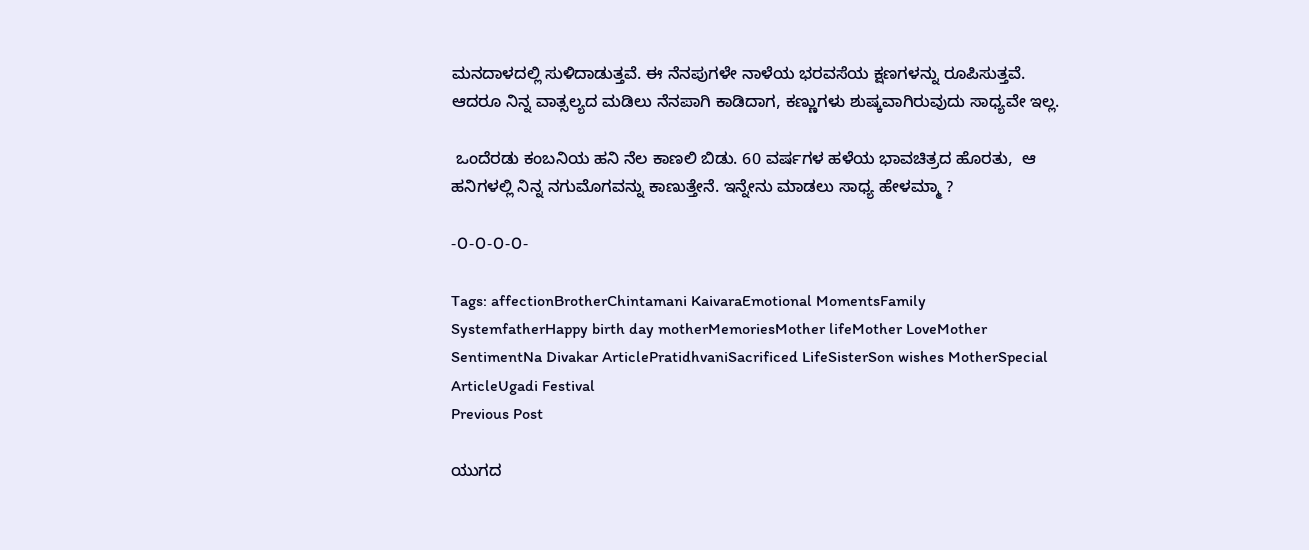ಮನದಾಳದಲ್ಲಿ ಸುಳಿದಾಡುತ್ತವೆ. ಈ ನೆನಪುಗಳೇ ನಾಳೆಯ ಭರವಸೆಯ ಕ್ಷಣಗಳನ್ನು ರೂಪಿಸುತ್ತವೆ. ಆದರೂ ನಿನ್ನ ವಾತ್ಸಲ್ಯದ ಮಡಿಲು ನೆನಪಾಗಿ ಕಾಡಿದಾಗ, ಕಣ್ಣುಗಳು ಶುಷ್ಕವಾಗಿರುವುದು ಸಾಧ್ಯವೇ ಇಲ್ಲ.

 ಒಂದೆರಡು ಕಂಬನಿಯ ಹನಿ ನೆಲ ಕಾಣಲಿ ಬಿಡು. 60 ವರ್ಷಗಳ ಹಳೆಯ ಭಾವಚಿತ್ರದ ಹೊರತು,  ಆ ಹನಿಗಳಲ್ಲಿ ನಿನ್ನ ನಗುಮೊಗವನ್ನು ಕಾಣುತ್ತೇನೆ. ಇನ್ನೇನು ಮಾಡಲು ಸಾಧ್ಯ ಹೇಳಮ್ಮಾ ?

-೦-೦-೦-೦-

Tags: affectionBrotherChintamani KaivaraEmotional MomentsFamily SystemfatherHappy birth day motherMemoriesMother lifeMother LoveMother SentimentNa Divakar ArticlePratidhvaniSacrificed LifeSisterSon wishes MotherSpecial ArticleUgadi Festival
Previous Post

ಯುಗದ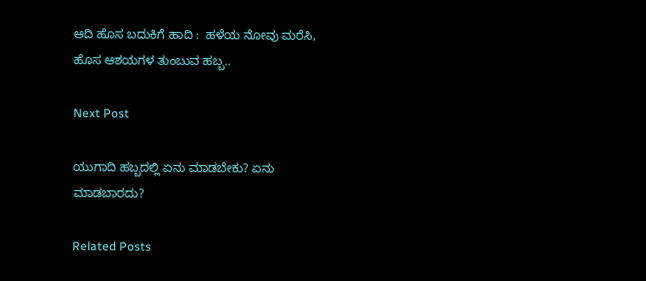ಆದಿ ಹೊಸ ಬದುಕಿಗೆ ಹಾದಿ :  ಹಳೆಯ ನೋವು ಮರೆಸಿ, ಹೊಸ ಆಶಯಗಳ ತುಂಬುವ ಹಬ್ಬ..

Next Post

ಯುಗಾದಿ ಹಬ್ಬದಲ್ಲಿ ಏನು ಮಾಡಬೇಕು? ಏನು ಮಾಡಬಾರದು?

Related Posts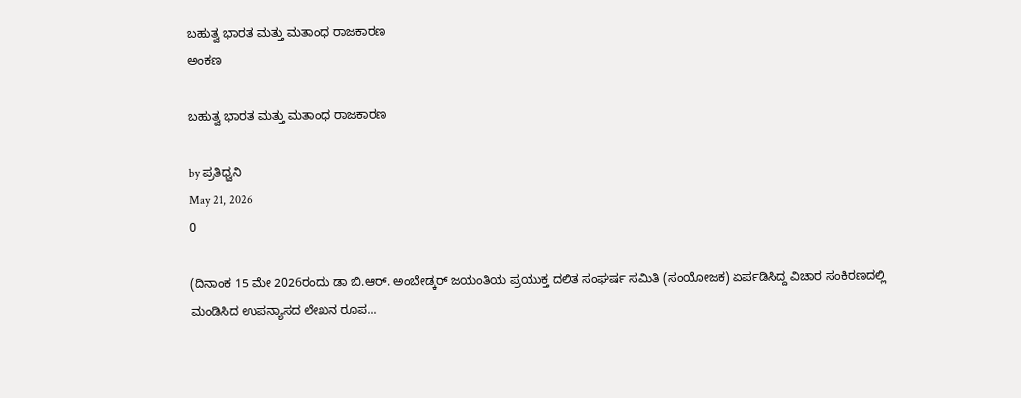ಬಹುತ್ವ ಭಾರತ ಮತ್ತು ಮತಾಂಧ ರಾಜಕಾರಣ
ಅಂಕಣ

ಬಹುತ್ವ ಭಾರತ ಮತ್ತು ಮತಾಂಧ ರಾಜಕಾರಣ

by ಪ್ರತಿಧ್ವನಿ
May 21, 2026
0

(ದಿನಾಂಕ 15 ಮೇ 2026ರಂದು ಡಾ ಬಿ.ಆರ್. ಅಂಬೇಡ್ಕರ್‌ ಜಯಂತಿಯ ಪ್ರಯುಕ್ತ ದಲಿತ ಸಂಘರ್ಷ ಸಮಿತಿ (ಸಂಯೋಜಕ) ಏರ್ಪಡಿಸಿದ್ದ ವಿಚಾರ ಸಂಕಿರಣದಲ್ಲಿ ಮಂಡಿಸಿದ ಉಪನ್ಯಾಸದ ಲೇಖನ ರೂಪ...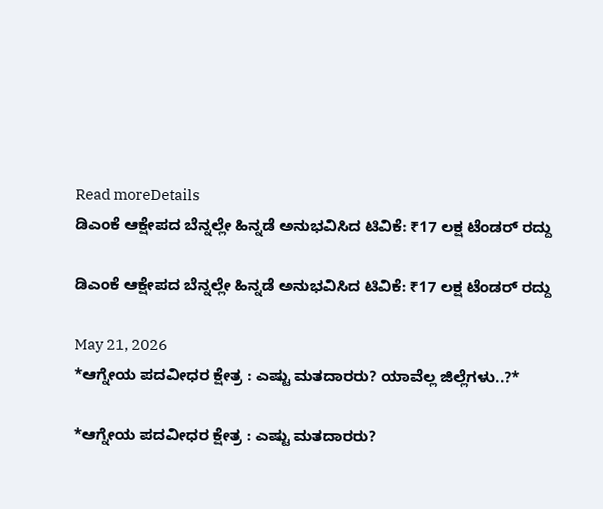Read moreDetails
ಡಿಎಂಕೆ ಆಕ್ಷೇಪದ ಬೆನ್ನಲ್ಲೇ ಹಿನ್ನಡೆ ಅನುಭವಿಸಿದ ಟಿವಿಕೆ: ₹17 ಲಕ್ಷ ಟೆಂಡರ್ ರದ್ದು

ಡಿಎಂಕೆ ಆಕ್ಷೇಪದ ಬೆನ್ನಲ್ಲೇ ಹಿನ್ನಡೆ ಅನುಭವಿಸಿದ ಟಿವಿಕೆ: ₹17 ಲಕ್ಷ ಟೆಂಡರ್ ರದ್ದು

May 21, 2026
*ಆಗ್ನೇಯ ಪದವೀಧರ ಕ್ಷೇತ್ರ : ಎಷ್ಟು ಮತದಾರರು? ಯಾವೆಲ್ಲ ಜಿಲ್ಲೆಗಳು..?*

*ಆಗ್ನೇಯ ಪದವೀಧರ ಕ್ಷೇತ್ರ : ಎಷ್ಟು ಮತದಾರರು?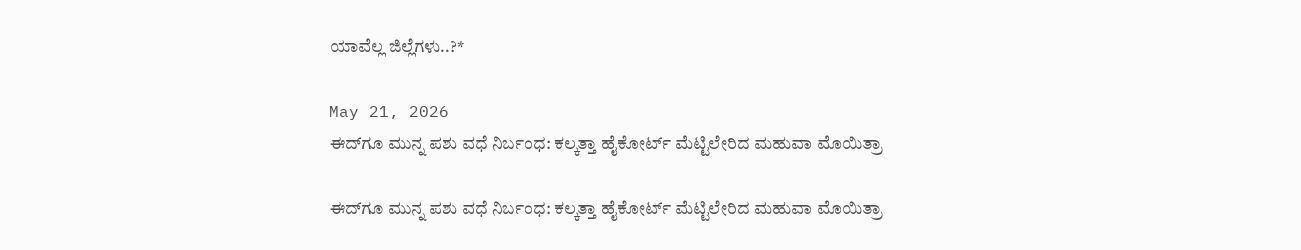ಯಾವೆಲ್ಲ ಜಿಲ್ಲೆಗಳು..?*

May 21, 2026
ಈದ್‌ಗೂ ಮುನ್ನ ಪಶು ವಧೆ ನಿರ್ಬಂಧ: ಕಲ್ಕತ್ತಾ ಹೈಕೋರ್ಟ್ ಮೆಟ್ಟಿಲೇರಿದ ಮಹುವಾ ಮೊಯಿತ್ರಾ

ಈದ್‌ಗೂ ಮುನ್ನ ಪಶು ವಧೆ ನಿರ್ಬಂಧ: ಕಲ್ಕತ್ತಾ ಹೈಕೋರ್ಟ್ ಮೆಟ್ಟಿಲೇರಿದ ಮಹುವಾ ಮೊಯಿತ್ರಾ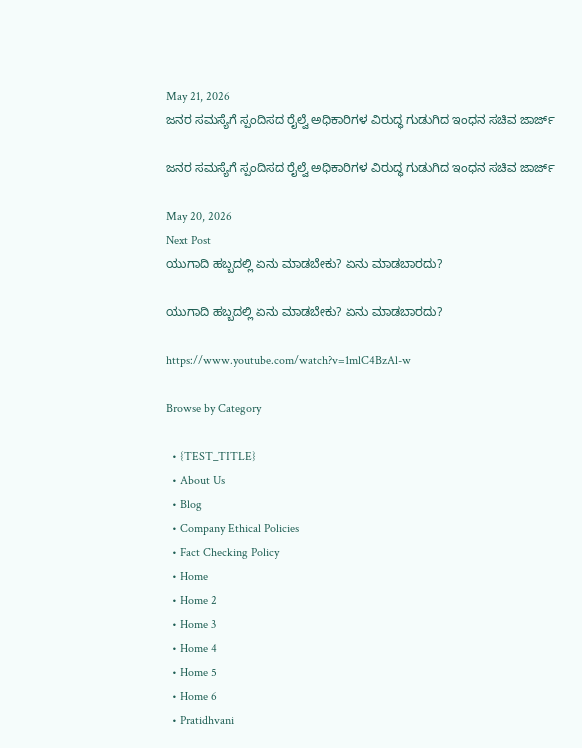May 21, 2026
ಜನರ ಸಮಸ್ಯೆಗೆ ಸ್ಪಂದಿಸದ ರೈಲ್ವೆ ಅಧಿಕಾರಿಗಳ ವಿರುದ್ಧ ಗುಡುಗಿದ ಇಂಧನ ಸಚಿವ ಜಾರ್ಜ್

ಜನರ ಸಮಸ್ಯೆಗೆ ಸ್ಪಂದಿಸದ ರೈಲ್ವೆ ಅಧಿಕಾರಿಗಳ ವಿರುದ್ಧ ಗುಡುಗಿದ ಇಂಧನ ಸಚಿವ ಜಾರ್ಜ್

May 20, 2026
Next Post
ಯುಗಾದಿ ಹಬ್ಬದಲ್ಲಿ ಏನು ಮಾಡಬೇಕು? ಏನು ಮಾಡಬಾರದು?

ಯುಗಾದಿ ಹಬ್ಬದಲ್ಲಿ ಏನು ಮಾಡಬೇಕು? ಏನು ಮಾಡಬಾರದು?

https://www.youtube.com/watch?v=1mlC4BzAl-w

Browse by Category

  • {TEST_TITLE}
  • About Us
  • Blog
  • Company Ethical Policies
  • Fact Checking Policy
  • Home
  • Home 2
  • Home 3
  • Home 4
  • Home 5
  • Home 6
  • Pratidhvani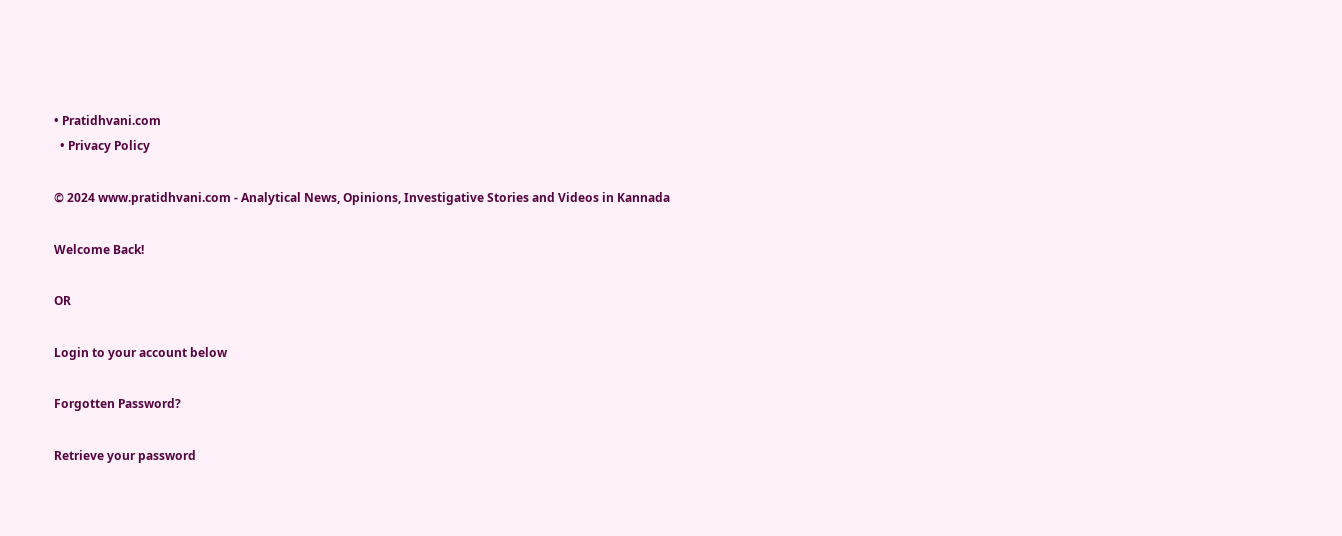• Pratidhvani.com
  • Privacy Policy

© 2024 www.pratidhvani.com - Analytical News, Opinions, Investigative Stories and Videos in Kannada

Welcome Back!

OR

Login to your account below

Forgotten Password?

Retrieve your password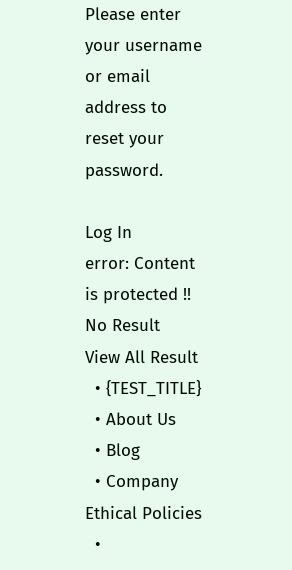Please enter your username or email address to reset your password.

Log In
error: Content is protected !!
No Result
View All Result
  • {TEST_TITLE}
  • About Us
  • Blog
  • Company Ethical Policies
  •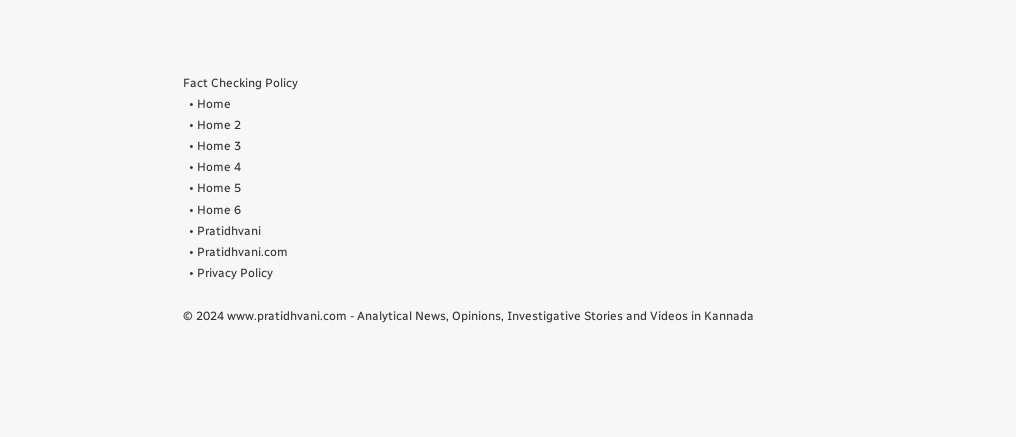Fact Checking Policy
  • Home
  • Home 2
  • Home 3
  • Home 4
  • Home 5
  • Home 6
  • Pratidhvani
  • Pratidhvani.com
  • Privacy Policy

© 2024 www.pratidhvani.com - Analytical News, Opinions, Investigative Stories and Videos in Kannada